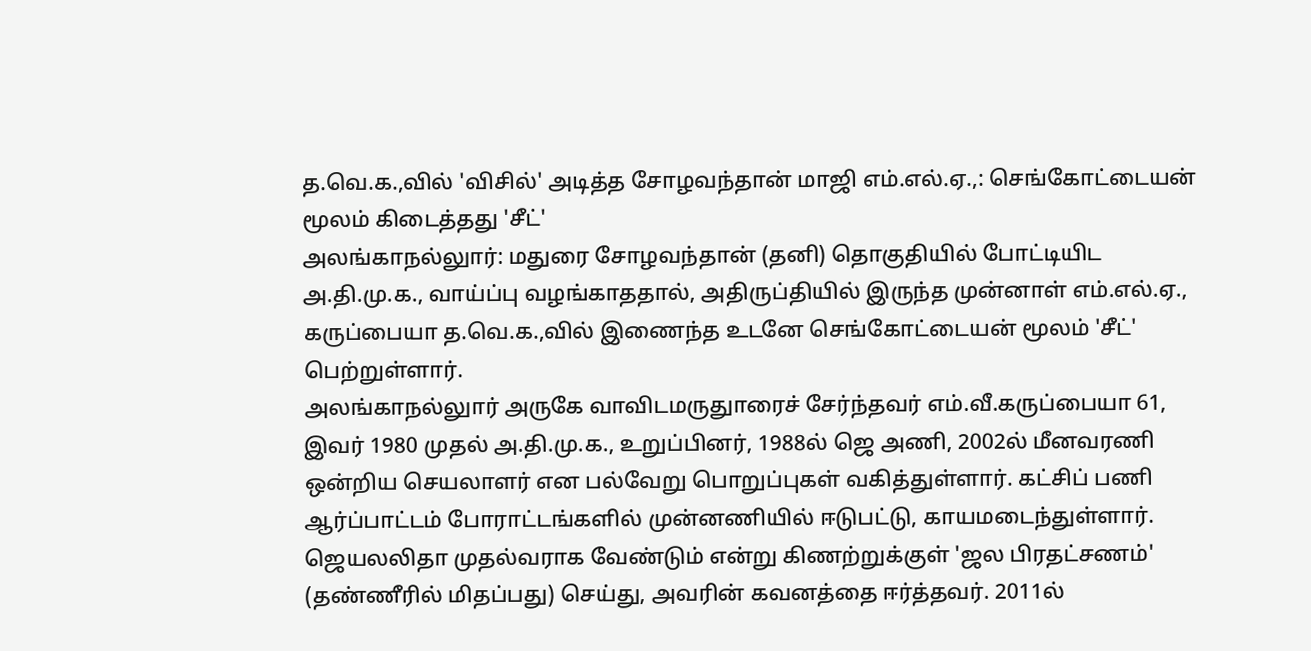த.வெ.க.,வில் 'விசில்' அடித்த சோழவந்தான் மாஜி எம்.எல்.ஏ.,: செங்கோட்டையன் மூலம் கிடைத்தது 'சீட்'
அலங்காநல்லுார்: மதுரை சோழவந்தான் (தனி) தொகுதியில் போட்டியிட அ.தி.மு.க., வாய்ப்பு வழங்காததால், அதிருப்தியில் இருந்த முன்னாள் எம்.எல்.ஏ., கருப்பையா த.வெ.க.,வில் இணைந்த உடனே செங்கோட்டையன் மூலம் 'சீட்' பெற்றுள்ளார்.
அலங்காநல்லுார் அருகே வாவிடமருதுாரைச் சேர்ந்தவர் எம்.வீ.கருப்பையா 61, இவர் 1980 முதல் அ.தி.மு.க., உறுப்பினர், 1988ல் ஜெ அணி, 2002ல் மீனவரணி ஒன்றிய செயலாளர் என பல்வேறு பொறுப்புகள் வகித்துள்ளார். கட்சிப் பணி ஆர்ப்பாட்டம் போராட்டங்களில் முன்னணியில் ஈடுபட்டு, காயமடைந்துள்ளார்.
ஜெயலலிதா முதல்வராக வேண்டும் என்று கிணற்றுக்குள் 'ஜல பிரதட்சணம்' (தண்ணீரில் மிதப்பது) செய்து, அவரின் கவனத்தை ஈர்த்தவர். 2011ல்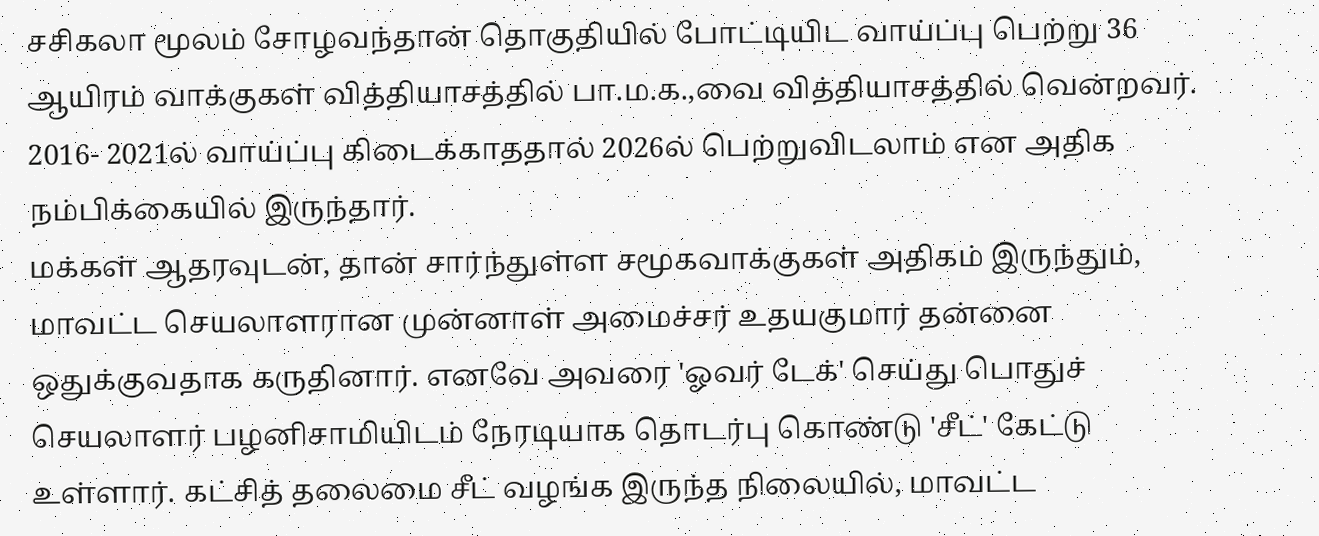சசிகலா மூலம் சோழவந்தான் தொகுதியில் போட்டியிட வாய்ப்பு பெற்று 36 ஆயிரம் வாக்குகள் வித்தியாசத்தில் பா.ம.க.,வை வித்தியாசத்தில் வென்றவர். 2016- 2021ல் வாய்ப்பு கிடைக்காததால் 2026ல் பெற்றுவிடலாம் என அதிக நம்பிக்கையில் இருந்தார்.
மக்கள் ஆதரவுடன், தான் சார்ந்துள்ள சமூகவாக்குகள் அதிகம் இருந்தும், மாவட்ட செயலாளரான முன்னாள் அமைச்சர் உதயகுமார் தன்னை ஒதுக்குவதாக கருதினார். எனவே அவரை 'ஓவர் டேக்' செய்து பொதுச் செயலாளர் பழனிசாமியிடம் நேரடியாக தொடர்பு கொண்டு 'சீட்' கேட்டு உள்ளார். கட்சித் தலைமை சீட் வழங்க இருந்த நிலையில், மாவட்ட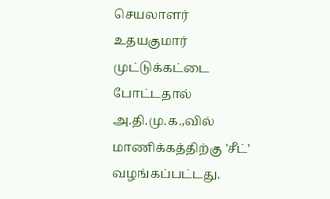செயலாளர் உதயகுமார் முட்டுக்கட்டை போட்டதால் அ.தி.மு.க.,வில் மாணிக்கத்திற்கு 'சீட்' வழங்கப்பட்டது.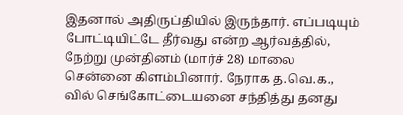இதனால் அதிருப்தியில் இருந்தார். எப்படியும் போட்டியிட்டே தீர்வது என்ற ஆர்வத்தில், நேற்று முன்தினம் (மார்ச் 28) மாலை சென்னை கிளம்பினார். நேராக த.வெ.க., வில் செங்கோட்டையனை சந்தித்து தனது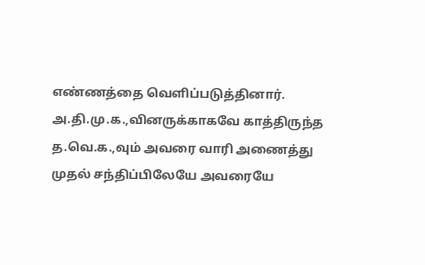எண்ணத்தை வெளிப்படுத்தினார். அ.தி.மு.க.,வினருக்காகவே காத்திருந்த த.வெ.க.,வும் அவரை வாரி அணைத்து முதல் சந்திப்பிலேயே அவரையே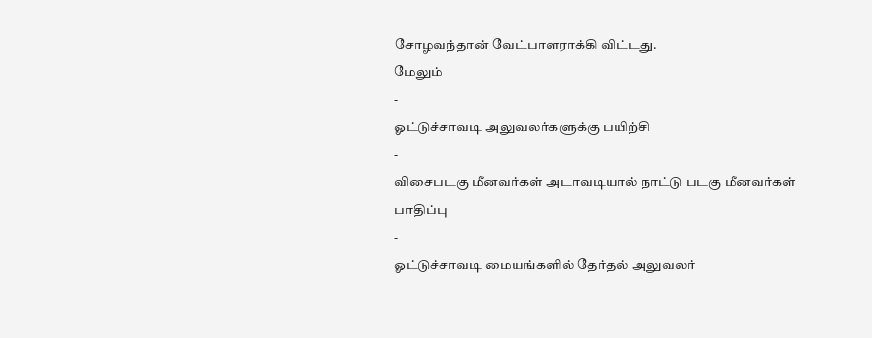சோழவந்தான் வேட்பாளராக்கி விட்டது.
மேலும்
-
ஓட்டுச்சாவடி அலுவலர்களுக்கு பயிற்சி
-
விசைபடகு மீனவர்கள் அடாவடியால் நாட்டு படகு மீனவர்கள் பாதிப்பு
-
ஓட்டுச்சாவடி மையங்களில் தேர்தல் அலுவலர்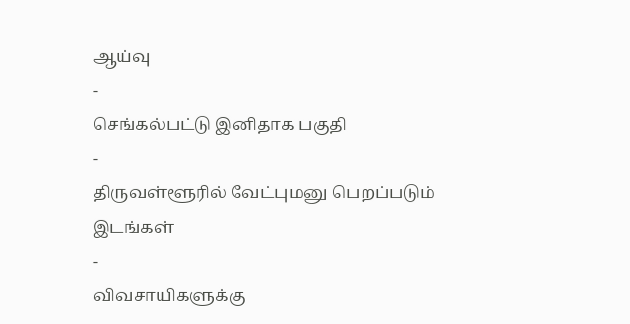ஆய்வு
-
செங்கல்பட்டு இனிதாக பகுதி
-
திருவள்ளூரில் வேட்புமனு பெறப்படும் இடங்கள்
-
விவசாயிகளுக்கு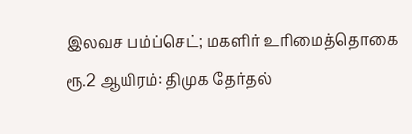இலவச பம்ப்செட்; மகளிர் உரிமைத்தொகை ரூ.2 ஆயிரம்: திமுக தேர்தல்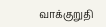வாக்குறுதி